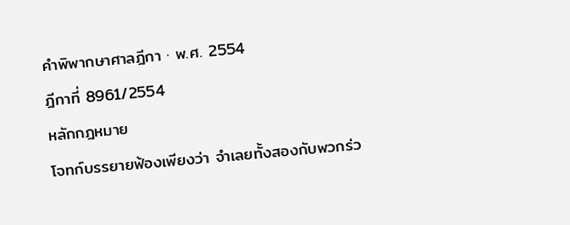คำพิพากษาศาลฎีกา · พ.ศ. 2554
ฎีกาที่ 8961/2554
หลักกฎหมาย
โจทก์บรรยายฟ้องเพียงว่า จำเลยทั้งสองกับพวกร่ว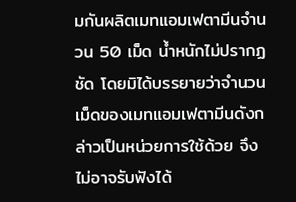มกันผลิตเมทแอมเฟตามีนจำนวน 50 เม็ด น้ำหนักไม่ปรากฏชัด โดยมิได้บรรยายว่าจำนวนเม็ดของเมทแอมเฟตามีนดังกล่าวเป็นหน่วยการใช้ด้วย จึงไม่อาจรับฟังได้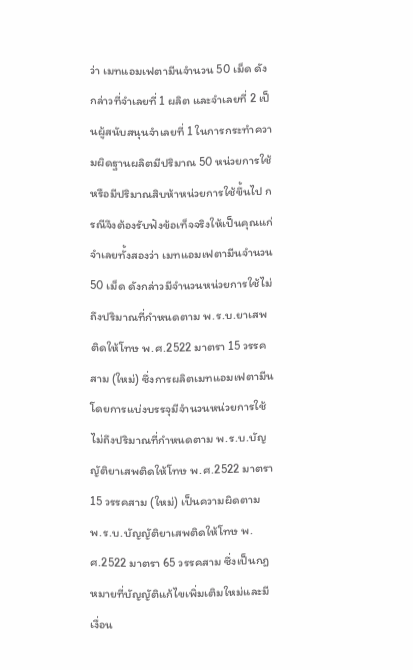ว่า เมทแอมเฟตามีนจำนวน 50 เม็ด ดังกล่าวที่จำเลยที่ 1 ผลิต และจำเลยที่ 2 เป็นผู้สนับสนุนจำเลยที่ 1 ในการกระทำความผิดฐานผลิตมีปริมาณ 50 หน่วยการใช้หรือมีปริมาณสิบห้าหน่วยการใช้ขึ้นไป กรณีจึงต้องรับฟังข้อเท็จจริงให้เป็นคุณแก่จำเลยทั้งสองว่า เมทแอมเฟตามีนจำนวน 50 เม็ด ดังกล่าวมีจำนวนหน่วยการใช้ไม่ถึงปริมาณที่กำหนดตาม พ.ร.บ.ยาเสพติดให้โทษ พ.ศ.2522 มาตรา 15 วรรคสาม (ใหม่) ซึ่งการผลิตเมทแอมเฟตามีนโดยการแบ่งบรรจุมีจำนวนหน่วยการใช้ไม่ถึงปริมาณที่กำหนดตาม พ.ร.บ.บัญญัติยาเสพติดให้โทษ พ.ศ.2522 มาตรา 15 วรรคสาม (ใหม่) เป็นความผิดตาม พ.ร.บ.บัญญัติยาเสพติดให้โทษ พ.ศ.2522 มาตรา 65 วรรคสาม ซึ่งเป็นกฎหมายที่บัญญัติแก้ไขเพิ่มเติมใหม่และมีเงื่อน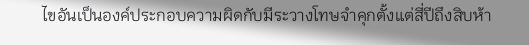ไขอันเป็นองค์ประกอบความผิดกับมีระวางโทษจำคุกตั้งแต่สี่ปีถึงสิบห้า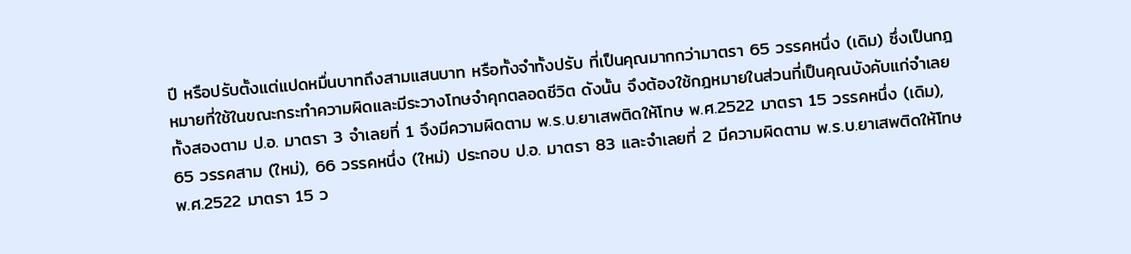ปี หรือปรับตั้งแต่แปดหมื่นบาทถึงสามแสนบาท หรือทั้งจำทั้งปรับ ที่เป็นคุณมากกว่ามาตรา 65 วรรคหนึ่ง (เดิม) ซึ่งเป็นกฎหมายที่ใช้ในขณะกระทำความผิดและมีระวางโทษจำคุกตลอดชีวิต ดังนั้น จึงต้องใช้กฎหมายในส่วนที่เป็นคุณบังคับแก่จำเลยทั้งสองตาม ป.อ. มาตรา 3 จำเลยที่ 1 จึงมีความผิดตาม พ.ร.บ.ยาเสพติดให้โทษ พ.ศ.2522 มาตรา 15 วรรคหนึ่ง (เดิม), 65 วรรคสาม (ใหม่), 66 วรรคหนึ่ง (ใหม่) ประกอบ ป.อ. มาตรา 83 และจำเลยที่ 2 มีความผิดตาม พ.ร.บ.ยาเสพติดให้โทษ พ.ศ.2522 มาตรา 15 ว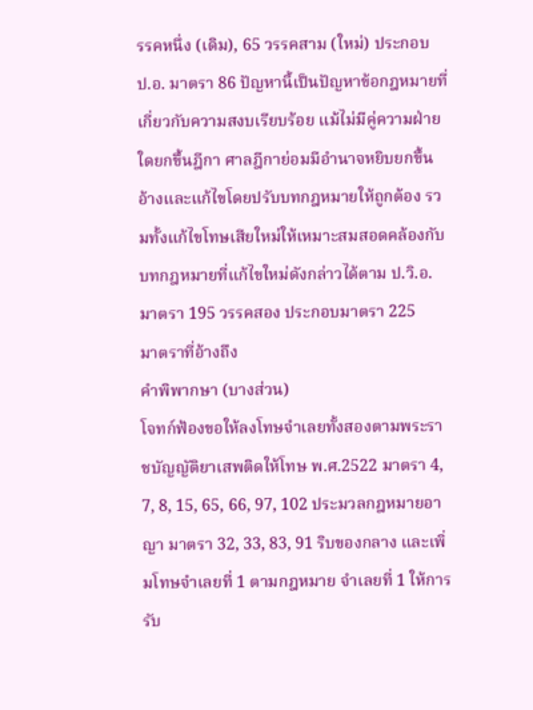รรคหนึ่ง (เดิม), 65 วรรคสาม (ใหม่) ประกอบ ป.อ. มาตรา 86 ปัญหานี้เป็นปัญหาข้อกฎหมายที่เกี่ยวกับความสงบเรียบร้อย แม้ไม่มีคู่ความฝ่ายใดยกขึ้นฎีกา ศาลฎีกาย่อมมีอำนาจหยิบยกขึ้นอ้างและแก้ไขโดยปรับบทกฎหมายให้ถูกต้อง รวมทั้งแก้ไขโทษเสียใหม่ให้เหมาะสมสอดคล้องกับบทกฎหมายที่แก้ไขใหม่ดังกล่าวได้ตาม ป.วิ.อ. มาตรา 195 วรรคสอง ประกอบมาตรา 225
มาตราที่อ้างถึง
คำพิพากษา (บางส่วน)
โจทก์ฟ้องขอให้ลงโทษจำเลยทั้งสองตามพระราชบัญญัติยาเสพติดให้โทษ พ.ศ.2522 มาตรา 4, 7, 8, 15, 65, 66, 97, 102 ประมวลกฎหมายอาญา มาตรา 32, 33, 83, 91 ริบของกลาง และเพิ่มโทษจำเลยที่ 1 ตามกฎหมาย จำเลยที่ 1 ให้การรับ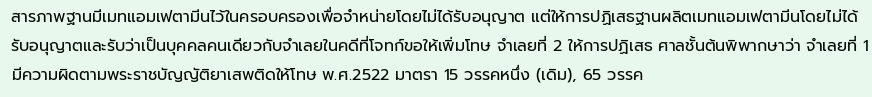สารภาพฐานมีเมทแอมเฟตามีนไว้ในครอบครองเพื่อจำหน่ายโดยไม่ได้รับอนุญาต แต่ให้การปฏิเสธฐานผลิตเมทแอมเฟตามีนโดยไม่ได้รับอนุญาตและรับว่าเป็นบุคคลคนเดียวกับจำเลยในคดีที่โจทก์ขอให้เพิ่มโทษ จำเลยที่ 2 ให้การปฏิเสธ ศาลชั้นต้นพิพากษาว่า จำเลยที่ 1 มีความผิดตามพระราชบัญญัติยาเสพติดให้โทษ พ.ศ.2522 มาตรา 15 วรรคหนึ่ง (เดิม), 65 วรรค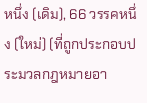หนึ่ง (เดิม), 66 วรรคหนึ่ง (ใหม่) (ที่ถูกประกอบประมวลกฎหมายอา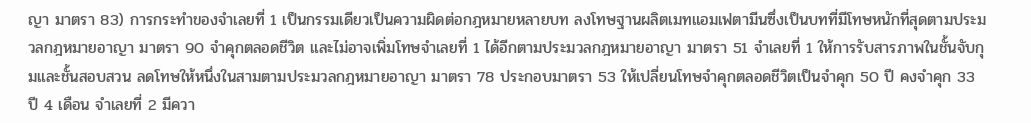ญา มาตรา 83) การกระทำของจำเลยที่ 1 เป็นกรรมเดียวเป็นความผิดต่อกฎหมายหลายบท ลงโทษฐานผลิตเมทแอมเฟตามีนซึ่งเป็นบทที่มีโทษหนักที่สุดตามประมวลกฎหมายอาญา มาตรา 90 จำคุกตลอดชีวิต และไม่อาจเพิ่มโทษจำเลยที่ 1 ได้อีกตามประมวลกฎหมายอาญา มาตรา 51 จำเลยที่ 1 ให้การรับสารภาพในชั้นจับกุมและชั้นสอบสวน ลดโทษให้หนึ่งในสามตามประมวลกฎหมายอาญา มาตรา 78 ประกอบมาตรา 53 ให้เปลี่ยนโทษจำคุกตลอดชีวิตเป็นจำคุก 50 ปี คงจำคุก 33 ปี 4 เดือน จำเลยที่ 2 มีควา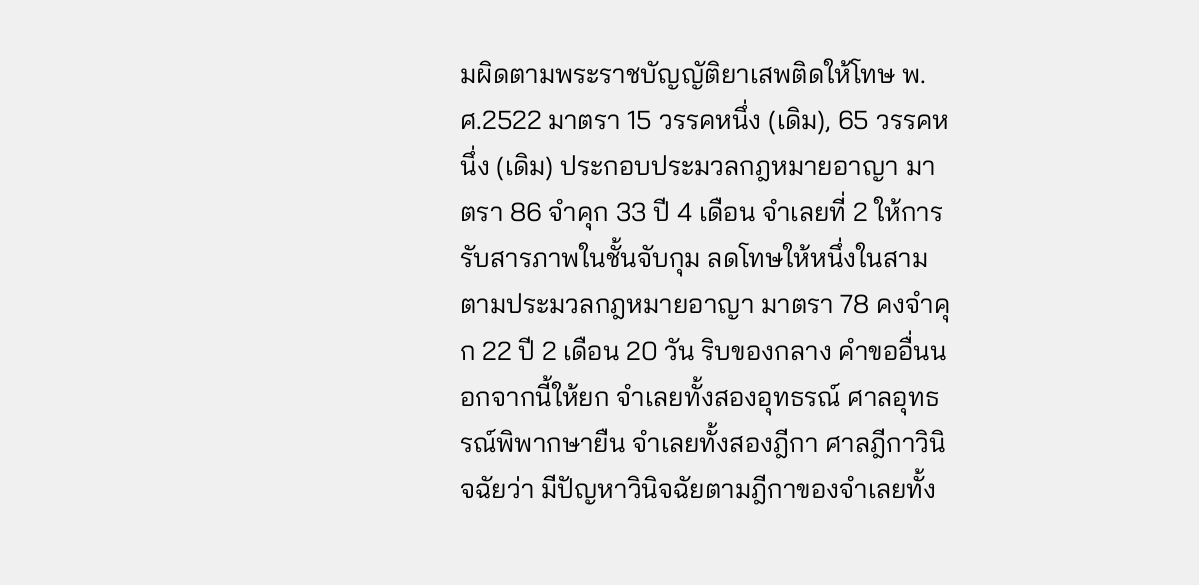มผิดตามพระราชบัญญัติยาเสพติดให้โทษ พ.ศ.2522 มาตรา 15 วรรคหนึ่ง (เดิม), 65 วรรคหนึ่ง (เดิม) ประกอบประมวลกฎหมายอาญา มาตรา 86 จำคุก 33 ปี 4 เดือน จำเลยที่ 2 ให้การรับสารภาพในชั้นจับกุม ลดโทษให้หนึ่งในสามตามประมวลกฎหมายอาญา มาตรา 78 คงจำคุก 22 ปี 2 เดือน 20 วัน ริบของกลาง คำขออื่นนอกจากนี้ให้ยก จำเลยทั้งสองอุทธรณ์ ศาลอุทธรณ์พิพากษายืน จำเลยทั้งสองฎีกา ศาลฎีกาวินิจฉัยว่า มีปัญหาวินิจฉัยตามฎีกาของจำเลยทั้ง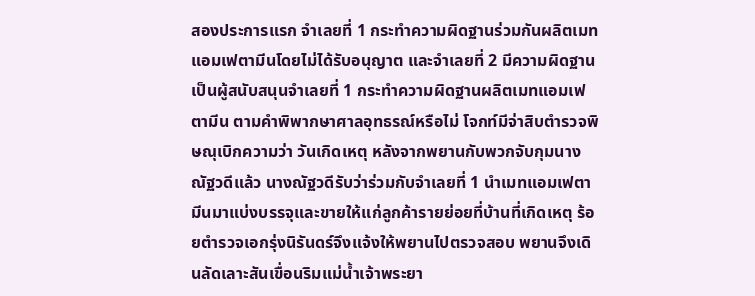สองประการแรก จำเลยที่ 1 กระทำความผิดฐานร่วมกันผลิตเมทแอมเฟตามีนโดยไม่ได้รับอนุญาต และจำเลยที่ 2 มีความผิดฐานเป็นผู้สนับสนุนจำเลยที่ 1 กระทำความผิดฐานผลิตเมทแอมเฟตามีน ตามคำพิพากษาศาลอุทธรณ์หรือไม่ โจกท์มีจ่าสิบตำรวจพิษณุเบิกความว่า วันเกิดเหตุ หลังจากพยานกับพวกจับกุมนางณัฐวดีแล้ว นางณัฐวดีรับว่าร่วมกับจำเลยที่ 1 นำเมทแอมเฟตามีนมาแบ่งบรรจุและขายให้แก่ลูกค้ารายย่อยที่บ้านที่เกิดเหตุ ร้อยตำรวจเอกรุ่งนิรันดร์จึงแจ้งให้พยานไปตรวจสอบ พยานจึงเดินลัดเลาะสันเขื่อนริมแม่น้ำเจ้าพระยา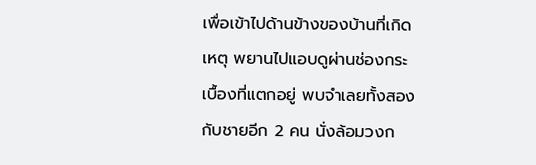เพื่อเข้าไปด้านข้างของบ้านที่เกิดเหตุ พยานไปแอบดูผ่านช่องกระเบื้องที่แตกอยู่ พบจำเลยทั้งสองกับชายอีก 2 คน นั่งล้อมวงก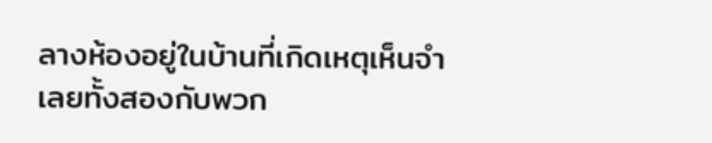ลางห้องอยู่ในบ้านที่เกิดเหตุเห็นจำเลยทั้งสองกับพวก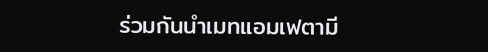ร่วมกันนำเมทแอมเฟตามี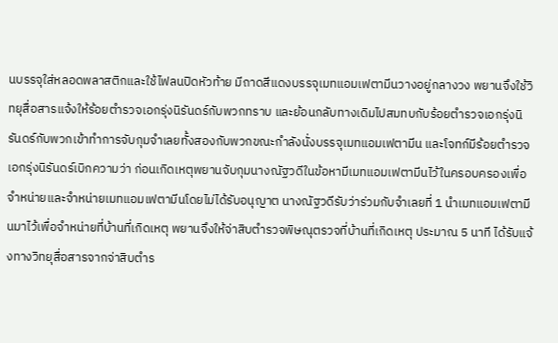นบรรจุใส่หลอดพลาสติกและใช้ไฟลนปิดหัวท้าย มีถาดสีแดงบรรจุเมทแอมเฟตามีนวางอยู่กลางวง พยานจึงใช้วิทยุสื่อสารแจ้งให้ร้อยตำรวจเอกรุ่งนิรันดร์กับพวกทราบ และย้อนกลับทางเดิมไปสมทบกับร้อยตำรวจเอกรุ่งนิรันดร์กับพวกเข้าทำการจับกุมจำเลยทั้งสองกับพวกขณะกำลังนั่งบรรจุเมทแอมเฟตามีน และโจทก์มีร้อยตำรวจเอกรุ่งนิรันดร์เบิกความว่า ก่อนเกิดเหตุพยานจับกุมนางณัฐวดีในข้อหามีเมทแอมเฟตามีนไว้ในครอบครองเพื่อจำหน่ายและจำหน่ายเมทแอมเฟตามีนโดยไม่ได้รับอนุญาต นางณัฐวดีรับว่าร่วมกับจำเลยที่ 1 นำเมทแอมเฟตามีนมาไว้เพื่อจำหน่ายที่บ้านที่เกิดเหตุ พยานจึงให้จ่าสิบตำรวจพิษณุตรวจที่บ้านที่เกิดเหตุ ประมาณ 5 นาที ได้รับแจ้งทางวิทยุสื่อสารจากจ่าสิบตำร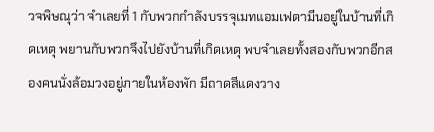วจพิษณุว่า จำเลยที่ 1 กับพวกกำลังบรรจุเมทแอมเฟตามีนอยู่ในบ้านที่เกิดเหตุ พยานกับพวกจึงไปยังบ้านที่เกิดเหตุ พบจำเลยทั้งสองกับพวกอีกสองคนนั่งล้อมวงอยู่ภายในห้องพัก มีถาดสีแดงวาง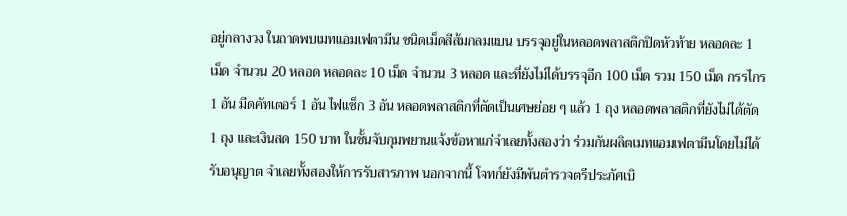อยู่กลางวง ในถาดพบเมทแอมเฟตามีน ชนิดเม็ดสีส้มกลมแบน บรรจุอยู่ในหลอดพลาสติกปิดหัวท้าย หลอดละ 1 เม็ด จำนวน 20 หลอด หลอดละ 10 เม็ด จำนวน 3 หลอด และที่ยังไม่ได้บรรจุอีก 100 เม็ด รวม 150 เม็ด กรรไกร 1 อัน มีดคัทเตอร์ 1 อัน ไฟแช็ก 3 อัน หลอดพลาสติกที่ตัดเป็นเศษย่อย ๆ แล้ว 1 ถุง หลอดพลาสติกที่ยังไม่ได้ตัด 1 ถุง และเงินสด 150 บาท ในชั้นจับกุมพยานแจ้งข้อหาแก่จำเลยทั้งสองว่า ร่วมกันผลิตเมทแอมเฟตามีนโดยไม่ได้รับอนุญาต จำเลยทั้งสองให้การรับสารภาพ นอกจากนี้ โจทก์ยังมีพันตำรวจตรีประภัศเบิ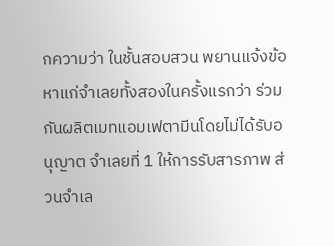กความว่า ในชั้นสอบสวน พยานแจ้งข้อหาแก่จำเลยทั้งสองในครั้งแรกว่า ร่วมกันผลิตเมทแอมเฟตามีนโดยไม่ได้รับอนุญาต จำเลยที่ 1 ให้การรับสารภาพ ส่วนจำเล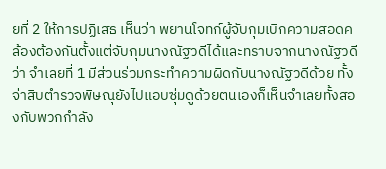ยที่ 2 ให้การปฏิเสธ เห็นว่า พยานโจทก์ผู้จับกุมเบิกความสอดคล้องต้องกันตั้งแต่จับกุมนางณัฐวดีได้และทราบจากนางณัฐวดีว่า จำเลยที่ 1 มีส่วนร่วมกระทำความผิดกับนางณัฐวดีด้วย ทั้งจ่าสิบตำรวจพิษณุยังไปแอบซุ่มดูด้วยตนเองก็เห็นจำเลยทั้งสองกับพวกกำลัง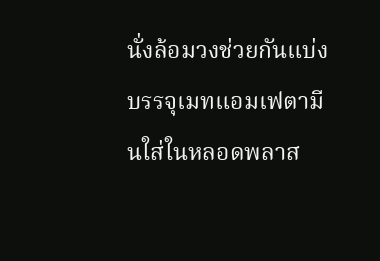นั่งล้อมวงช่วยกันแบ่งบรรจุเมทแอมเฟตามีนใส่ในหลอดพลาส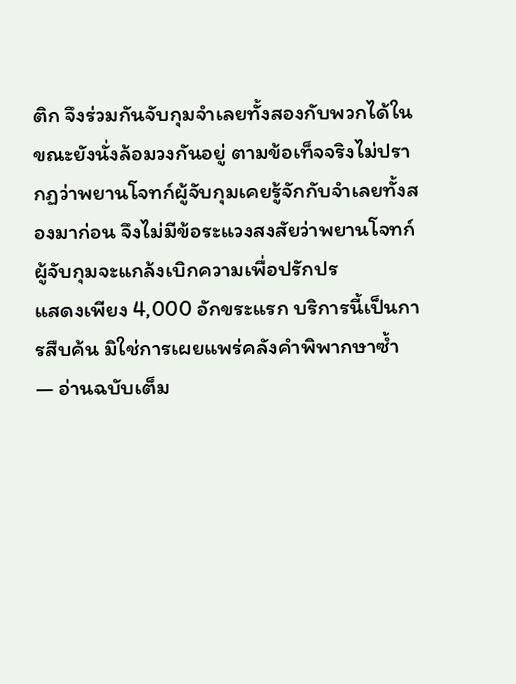ติก จึงร่วมกันจับกุมจำเลยทั้งสองกับพวกได้ในขณะยังนั่งล้อมวงกันอยู่ ตามข้อเท็จจริงไม่ปรากฏว่าพยานโจทก์ผู้จับกุมเคยรู้จักกับจำเลยทั้งสองมาก่อน จึงไม่มีข้อระแวงสงสัยว่าพยานโจทก์ผู้จับกุมจะแกล้งเบิกความเพื่อปรักปร
แสดงเพียง 4,000 อักขระแรก บริการนี้เป็นการสืบค้น มิใช่การเผยแพร่คลังคำพิพากษาซ้ำ — อ่านฉบับเต็ม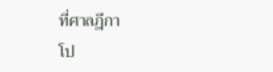ที่ศาลฎีกา
โป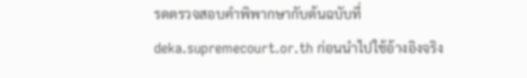รดตรวจสอบคำพิพากษากับต้นฉบับที่ deka.supremecourt.or.th ก่อนนำไปใช้อ้างอิงจริง